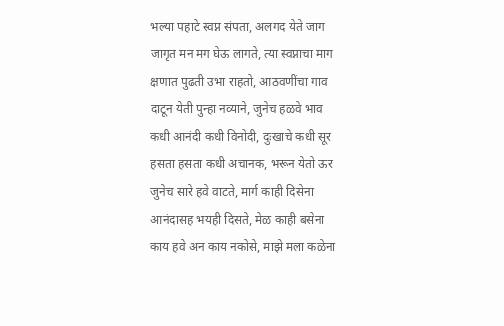भल्या पहाटे स्वप्न संपता, अलगद येते जाग
जागृत मन मग घेऊ लागते, त्या स्वप्नाचा माग
क्षणात पुढती उभा राहतो, आठवणींचा गाव
दाटून येती पुन्हा नव्याने, जुनेच हळवे भाव
कधी आनंदी कधी विनोदी, दुःखाचे कधी सूर
हसता हसता कधी अचानक, भरून येतो ऊर
जुनेच सारे हवे वाटते, मार्ग काही दिसेना
आनंदासह भयही दिसते, मेळ काही बसेना
काय हवे अन काय नकोसे, माझे मला कळेना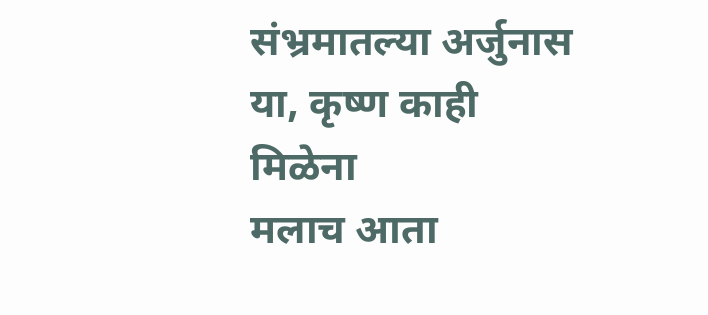संभ्रमातल्या अर्जुनास या, कृष्ण काही मिळेना
मलाच आता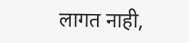लागत नाही,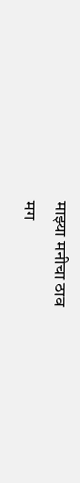माझ्या मनीचा ठाव
मग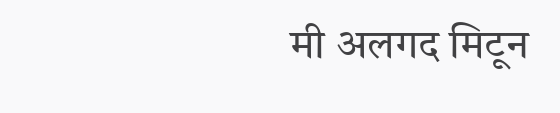मी अलगद मिटून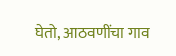घेतो, आठवणींचा गाव